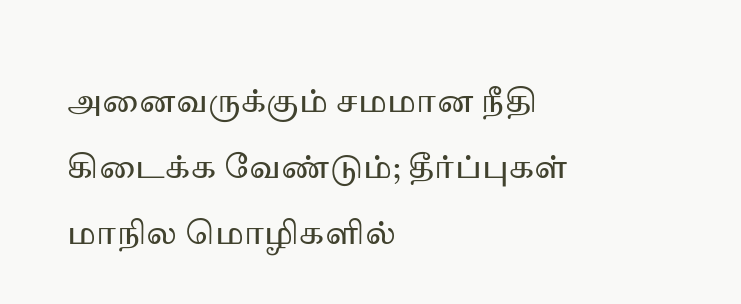அனைவருக்கும் சமமான நீதி கிடைக்க வேண்டும்; தீர்ப்புகள் மாநில மொழிகளில்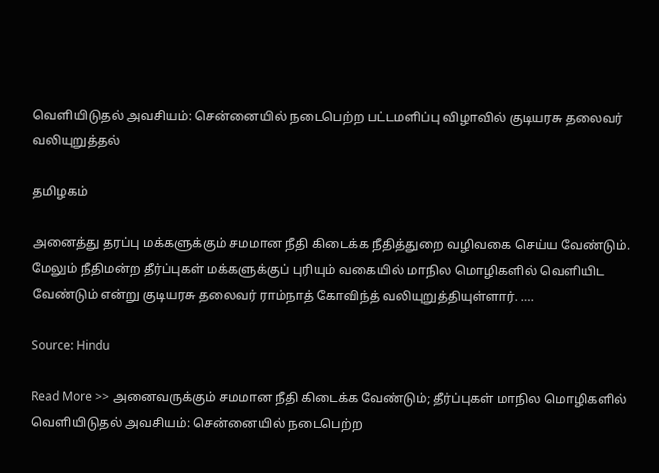வெளியிடுதல் அவசியம்: சென்னையில் நடைபெற்ற பட்டமளிப்பு விழாவில் குடியரசு தலைவர் வலியுறுத்தல்

தமிழகம்

அனைத்து தரப்பு மக்களுக்கும் சமமான நீதி கிடைக்க நீதித்துறை வழிவகை செய்ய வேண்டும். மேலும் நீதிமன்ற தீர்ப்புகள் மக்களுக்குப் புரியும் வகையில் மாநில மொழிகளில் வெளியிட வேண்டும் என்று குடியரசு தலைவர் ராம்நாத் கோவிந்த் வலியுறுத்தியுள்ளார். ….

Source: Hindu

Read More >> அனைவருக்கும் சமமான நீதி கிடைக்க வேண்டும்; தீர்ப்புகள் மாநில மொழிகளில் வெளியிடுதல் அவசியம்: சென்னையில் நடைபெற்ற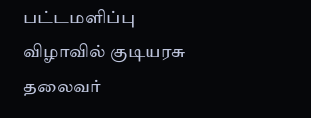பட்டமளிப்பு விழாவில் குடியரசு தலைவர்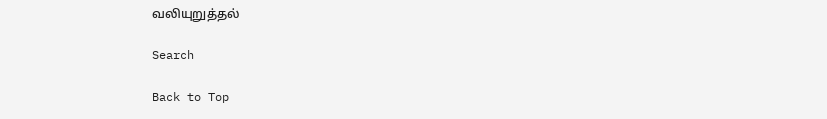வலியுறுத்தல்

Search

Back to Top